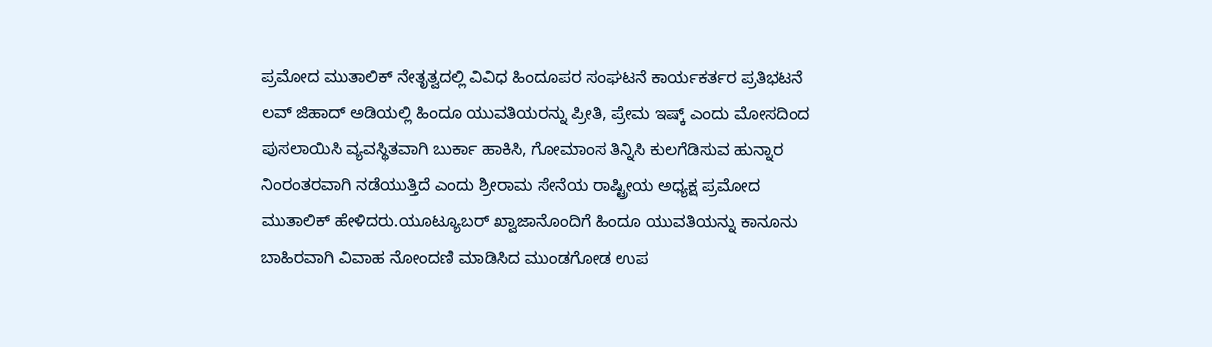ಪ್ರಮೋದ ಮುತಾಲಿಕ್ ನೇತೃತ್ವದಲ್ಲಿ ವಿವಿಧ ಹಿಂದೂಪರ ಸಂಘಟನೆ ಕಾರ್ಯಕರ್ತರ ಪ್ರತಿಭಟನೆ
ಲವ್ ಜಿಹಾದ್ ಅಡಿಯಲ್ಲಿ ಹಿಂದೂ ಯುವತಿಯರನ್ನು ಪ್ರೀತಿ, ಪ್ರೇಮ ಇಷ್ಕ್ ಎಂದು ಮೋಸದಿಂದ ಪುಸಲಾಯಿಸಿ ವ್ಯವಸ್ಥಿತವಾಗಿ ಬುರ್ಕಾ ಹಾಕಿಸಿ, ಗೋಮಾಂಸ ತಿನ್ನಿಸಿ ಕುಲಗೆಡಿಸುವ ಹುನ್ನಾರ ನಿಂರಂತರವಾಗಿ ನಡೆಯುತ್ತಿದೆ ಎಂದು ಶ್ರೀರಾಮ ಸೇನೆಯ ರಾಷ್ಟ್ರೀಯ ಅಧ್ಯಕ್ಷ ಪ್ರಮೋದ ಮುತಾಲಿಕ್ ಹೇಳಿದರು.ಯೂಟ್ಯೂಬರ್ ಖ್ವಾಜಾನೊಂದಿಗೆ ಹಿಂದೂ ಯುವತಿಯನ್ನು ಕಾನೂನು ಬಾಹಿರವಾಗಿ ವಿವಾಹ ನೋಂದಣಿ ಮಾಡಿಸಿದ ಮುಂಡಗೋಡ ಉಪ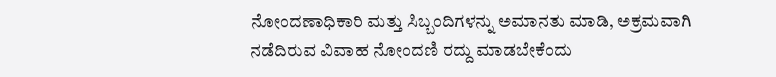ನೋಂದಣಾಧಿಕಾರಿ ಮತ್ತು ಸಿಬ್ಬಂದಿಗಳನ್ನು ಅಮಾನತು ಮಾಡಿ, ಅಕ್ರಮವಾಗಿ ನಡೆದಿರುವ ವಿವಾಹ ನೋಂದಣಿ ರದ್ದು ಮಾಡಬೇಕೆಂದು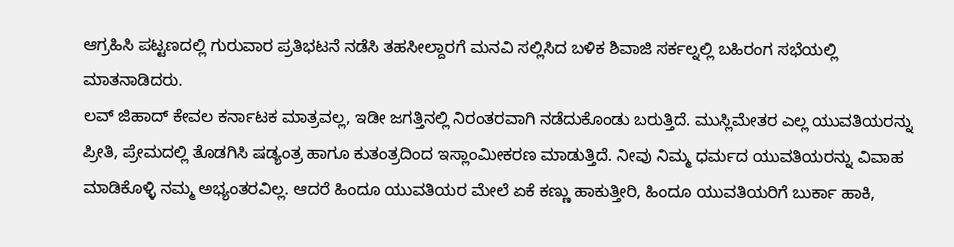ಆಗ್ರಹಿಸಿ ಪಟ್ಟಣದಲ್ಲಿ ಗುರುವಾರ ಪ್ರತಿಭಟನೆ ನಡೆಸಿ ತಹಸೀಲ್ದಾರಗೆ ಮನವಿ ಸಲ್ಲಿಸಿದ ಬಳಿಕ ಶಿವಾಜಿ ಸರ್ಕಲ್ನಲ್ಲಿ ಬಹಿರಂಗ ಸಭೆಯಲ್ಲಿ ಮಾತನಾಡಿದರು.
ಲವ್ ಜಿಹಾದ್ ಕೇವಲ ಕರ್ನಾಟಕ ಮಾತ್ರವಲ್ಲ, ಇಡೀ ಜಗತ್ತಿನಲ್ಲಿ ನಿರಂತರವಾಗಿ ನಡೆದುಕೊಂಡು ಬರುತ್ತಿದೆ. ಮುಸ್ಲಿಮೇತರ ಎಲ್ಲ ಯುವತಿಯರನ್ನು ಪ್ರೀತಿ, ಪ್ರೇಮದಲ್ಲಿ ತೊಡಗಿಸಿ ಷಡ್ಯಂತ್ರ ಹಾಗೂ ಕುತಂತ್ರದಿಂದ ಇಸ್ಲಾಂಮೀಕರಣ ಮಾಡುತ್ತಿದೆ. ನೀವು ನಿಮ್ಮ ಧರ್ಮದ ಯುವತಿಯರನ್ನು ವಿವಾಹ ಮಾಡಿಕೊಳ್ಳಿ ನಮ್ಮ ಅಭ್ಯಂತರವಿಲ್ಲ. ಆದರೆ ಹಿಂದೂ ಯುವತಿಯರ ಮೇಲೆ ಏಕೆ ಕಣ್ಣು ಹಾಕುತ್ತೀರಿ, ಹಿಂದೂ ಯುವತಿಯರಿಗೆ ಬುರ್ಕಾ ಹಾಕಿ,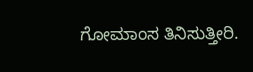ಗೋಮಾಂಸ ತಿನಿಸುತ್ತೀರಿ.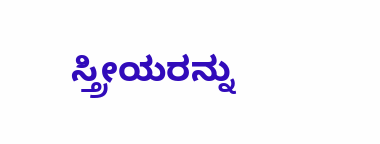ಸ್ತ್ರೀಯರನ್ನು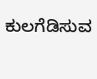ಕುಲಗೆಡಿಸುವ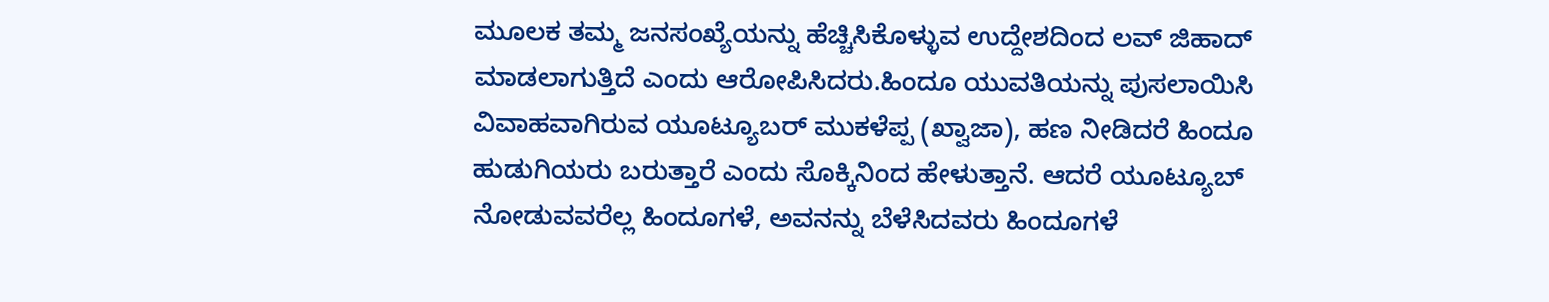ಮೂಲಕ ತಮ್ಮ ಜನಸಂಖ್ಯೆಯನ್ನು ಹೆಚ್ಚಿಸಿಕೊಳ್ಳುವ ಉದ್ದೇಶದಿಂದ ಲವ್ ಜಿಹಾದ್ ಮಾಡಲಾಗುತ್ತಿದೆ ಎಂದು ಆರೋಪಿಸಿದರು.ಹಿಂದೂ ಯುವತಿಯನ್ನು ಪುಸಲಾಯಿಸಿ ವಿವಾಹವಾಗಿರುವ ಯೂಟ್ಯೂಬರ್ ಮುಕಳೆಪ್ಪ (ಖ್ವಾಜಾ), ಹಣ ನೀಡಿದರೆ ಹಿಂದೂ ಹುಡುಗಿಯರು ಬರುತ್ತಾರೆ ಎಂದು ಸೊಕ್ಕಿನಿಂದ ಹೇಳುತ್ತಾನೆ. ಆದರೆ ಯೂಟ್ಯೂಬ್ ನೋಡುವವರೆಲ್ಲ ಹಿಂದೂಗಳೆ, ಅವನನ್ನು ಬೆಳೆಸಿದವರು ಹಿಂದೂಗಳೆ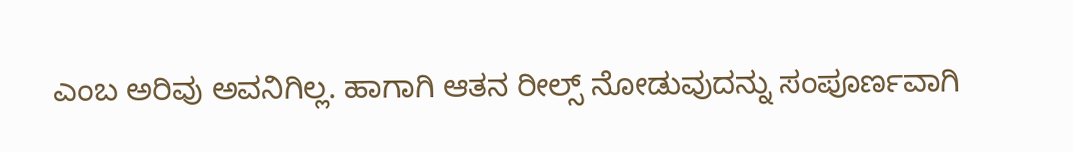ಎಂಬ ಅರಿವು ಅವನಿಗಿಲ್ಲ. ಹಾಗಾಗಿ ಆತನ ರೀಲ್ಸ್ ನೋಡುವುದನ್ನು ಸಂಪೂರ್ಣವಾಗಿ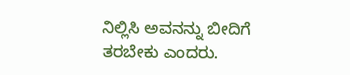ನಿಲ್ಲಿಸಿ ಅವನನ್ನು ಬೀದಿಗೆ ತರಬೇಕು ಎಂದರು.